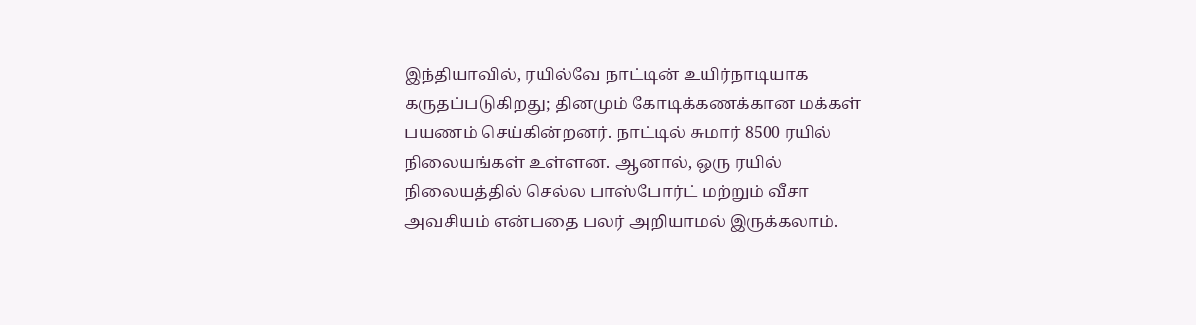இந்தியாவில், ரயில்வே நாட்டின் உயிர்நாடியாக கருதப்படுகிறது; தினமும் கோடிக்கணக்கான மக்கள் பயணம் செய்கின்றனர். நாட்டில் சுமார் 8500 ரயில் நிலையங்கள் உள்ளன. ஆனால், ஒரு ரயில் நிலையத்தில் செல்ல பாஸ்போர்ட் மற்றும் வீசா அவசியம் என்பதை பலர் அறியாமல் இருக்கலாம்.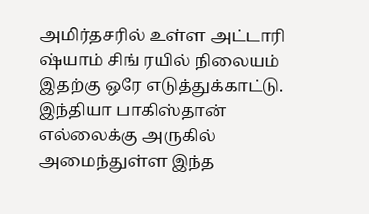அமிர்தசரில் உள்ள அட்டாரி ஷ்யாம் சிங் ரயில் நிலையம் இதற்கு ஒரே எடுத்துக்காட்டு. இந்தியா பாகிஸ்தான் எல்லைக்கு அருகில் அமைந்துள்ள இந்த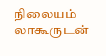நிலையம் லாகூருடன்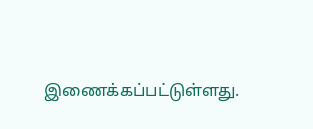இணைக்கப்பட்டுள்ளது.